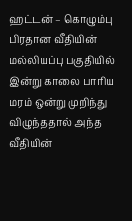ஹட்டன் – கொழும்பு பிரதான வீதியின் மல்லியப்பு பகுதியில் இன்று காலை பாரிய மரம் ஒன்று முறிந்து விழுந்ததால் அந்த வீதியின்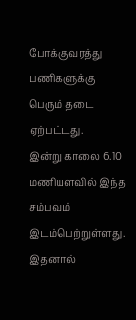போக்குவரத்து பணிகளுக்கு பெரும் தடை ஏற்பட்டது.
இன்று காலை 6.10 மணியளவில் இந்த சம்பவம் இடம்பெற்றுள்ளது. இதனால்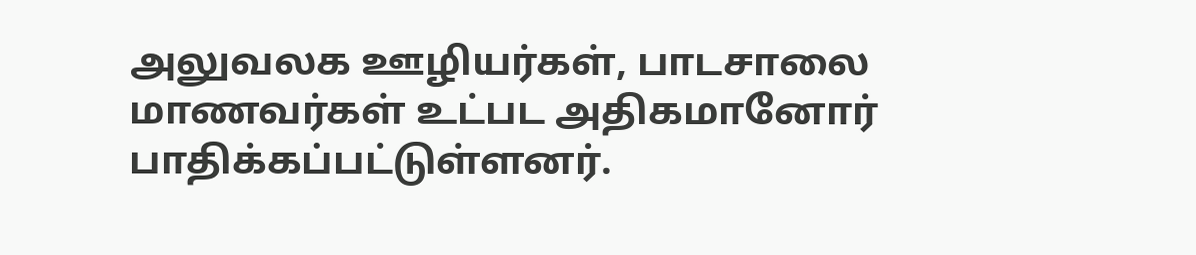அலுவலக ஊழியர்கள், பாடசாலை மாணவர்கள் உட்பட அதிகமானோர் பாதிக்கப்பட்டுள்ளனர்.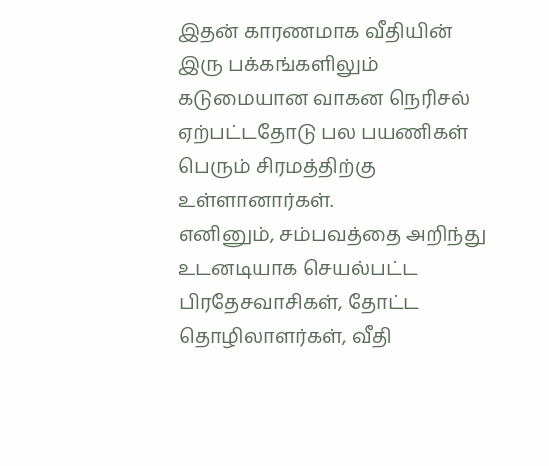இதன் காரணமாக வீதியின் இரு பக்கங்களிலும் கடுமையான வாகன நெரிசல் ஏற்பட்டதோடு பல பயணிகள் பெரும் சிரமத்திற்கு உள்ளானார்கள்.
எனினும், சம்பவத்தை அறிந்து உடனடியாக செயல்பட்ட பிரதேசவாசிகள், தோட்ட தொழிலாளர்கள், வீதி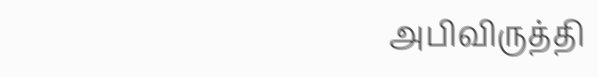அபிவிருத்தி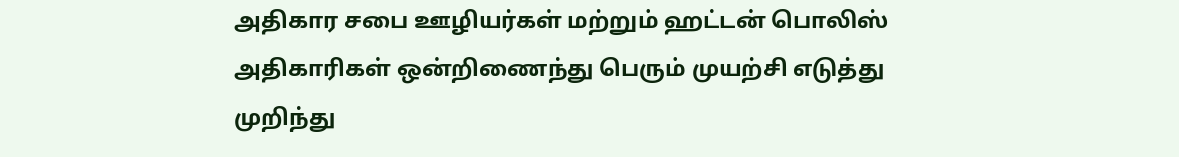அதிகார சபை ஊழியர்கள் மற்றும் ஹட்டன் பொலிஸ் அதிகாரிகள் ஒன்றிணைந்து பெரும் முயற்சி எடுத்து முறிந்து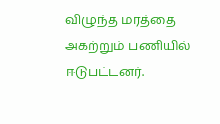விழுந்த மரத்தை அகற்றும் பணியில் ஈடுபட்டனர்.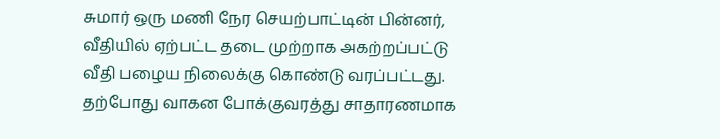சுமார் ஒரு மணி நேர செயற்பாட்டின் பின்னர், வீதியில் ஏற்பட்ட தடை முற்றாக அகற்றப்பட்டு வீதி பழைய நிலைக்கு கொண்டு வரப்பட்டது. தற்போது வாகன போக்குவரத்து சாதாரணமாக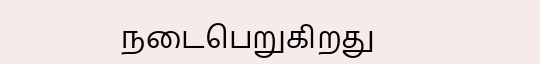நடைபெறுகிறது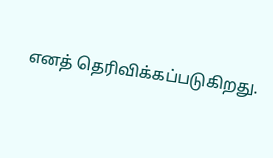எனத் தெரிவிக்கப்படுகிறது.